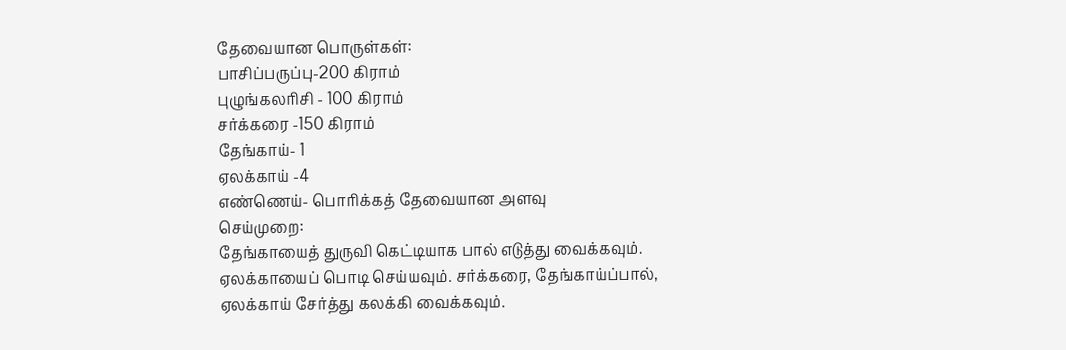தேவையான பொருள்கள்:
பாசிப்பருப்பு-200 கிராம்
புழுங்கலரிசி - 100 கிராம்
சர்க்கரை -150 கிராம்
தேங்காய்- 1
ஏலக்காய் -4
எண்ணெய்- பொரிக்கத் தேவையான அளவு
செய்முறை:
தேங்காயைத் துருவி கெட்டியாக பால் எடுத்து வைக்கவும். ஏலக்காயைப் பொடி செய்யவும். சர்க்கரை, தேங்காய்ப்பால், ஏலக்காய் சேர்த்து கலக்கி வைக்கவும்.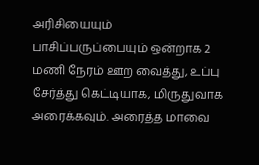அரிசியையும் பாசிப்பருப்பையும் ஒன்றாக 2 மணி நேரம் ஊற வைத்து, உப்பு சேர்த்து கெட்டியாக, மிருதுவாக அரைக்கவும். அரைத்த மாவை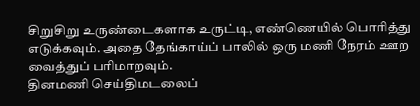சிறுசிறு உருண்டைகளாக உருட்டி, எண்ணெயில் பொரித்து எடுக்கவும். அதை தேங்காய்ப் பாலில் ஒரு மணி நேரம் ஊற வைத்துப் பரிமாறவும்.
தினமணி செய்திமடலைப்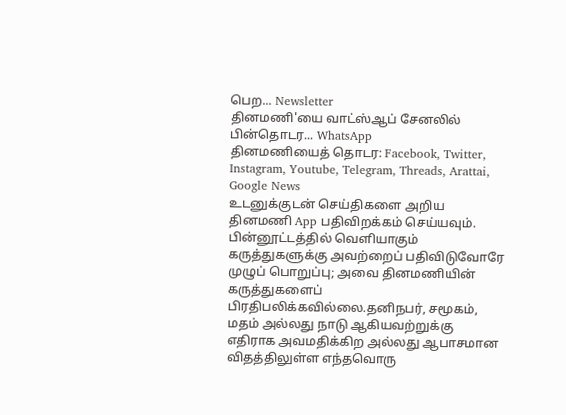பெற... Newsletter
தினமணி'யை வாட்ஸ்ஆப் சேனலில் பின்தொடர... WhatsApp
தினமணியைத் தொடர: Facebook, Twitter, Instagram, Youtube, Telegram, Threads, Arattai, Google News
உடனுக்குடன் செய்திகளை அறிய தினமணி App பதிவிறக்கம் செய்யவும்.
பின்னூட்டத்தில் வெளியாகும் கருத்துகளுக்கு அவற்றைப் பதிவிடுவோரே முழுப் பொறுப்பு; அவை தினமணியின் கருத்துகளைப் பிரதிபலிக்கவில்லை.தனிநபர், சமூகம், மதம் அல்லது நாடு ஆகியவற்றுக்கு எதிராக அவமதிக்கிற அல்லது ஆபாசமான விதத்திலுள்ள எந்தவொரு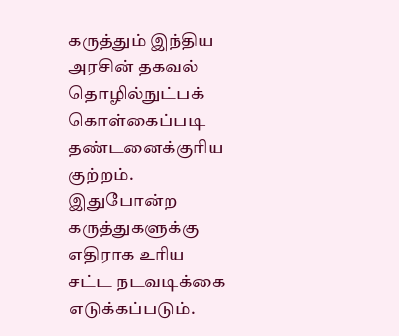கருத்தும் இந்திய அரசின் தகவல் தொழில்நுட்பக் கொள்கைப்படி தண்டனைக்குரிய குற்றம். இதுபோன்ற கருத்துகளுக்கு எதிராக உரிய சட்ட நடவடிக்கை எடுக்கப்படும்.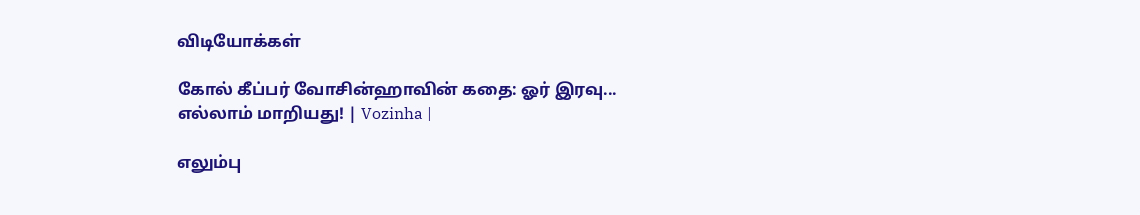விடியோக்கள்

கோல் கீப்பர் வோசின்ஹாவின் கதை: ஓர் இரவு... எல்லாம் மாறியது! | Vozinha |

எலும்பு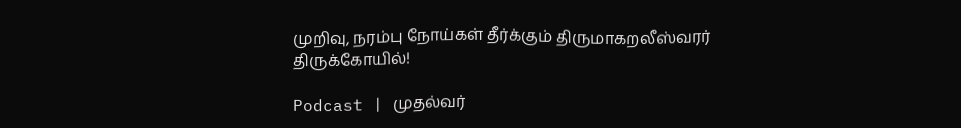முறிவு, நரம்பு நோய்கள் தீர்க்கும் திருமாகறலீஸ்வரர் திருக்கோயில்!

Podcast | முதல்வர்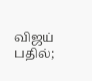விஜய் பதில்;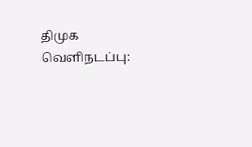திமுக வெளிநடப்பு: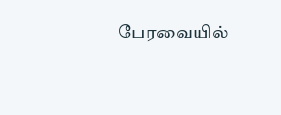பேரவையில்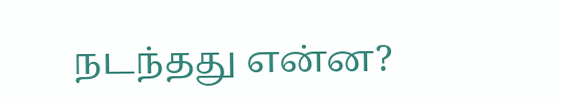நடந்தது என்ன?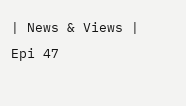| News & Views | Epi 47